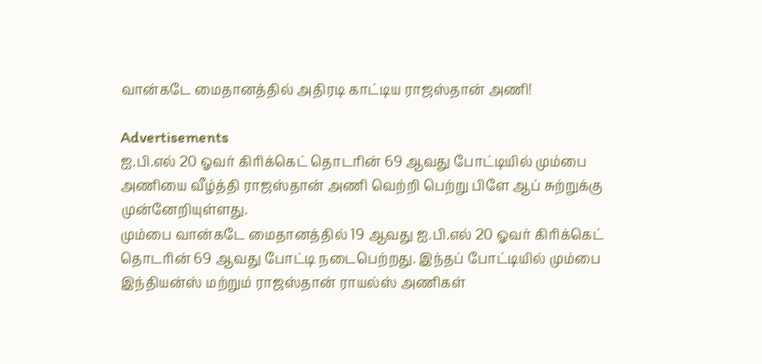வான்கடே மைதானத்தில் அதிரடி காட்டிய ராஜஸ்தான் அணி!

Advertisements
ஐ.பி.எல் 20 ஓவர் கிரிக்கெட் தொடரின் 69 ஆவது போட்டியில் மும்பை அணியை வீழ்த்தி ராஜஸ்தான் அணி வெற்றி பெற்று பிளே ஆப் சுற்றுக்கு முன்னேறியுள்ளது.
மும்பை வான்கடே மைதானத்தில் 19 ஆவது ஐ.பி.எல் 20 ஓவர் கிரிக்கெட் தொடரின் 69 ஆவது போட்டி நடைபெற்றது. இந்தப் போட்டியில் மும்பை இந்தியன்ஸ் மற்றும் ராஜஸ்தான் ராயல்ஸ் அணிகள்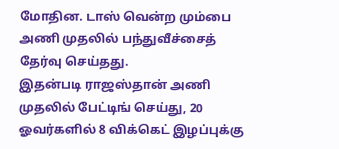மோதின. டாஸ் வென்ற மும்பை அணி முதலில் பந்துவீச்சைத் தேர்வு செய்தது.
இதன்படி ராஜஸ்தான் அணி முதலில் பேட்டிங் செய்து, 20 ஓவர்களில் 8 விக்கெட் இழப்புக்கு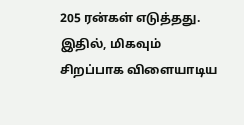205 ரன்கள் எடுத்தது. இதில், மிகவும் சிறப்பாக விளையாடிய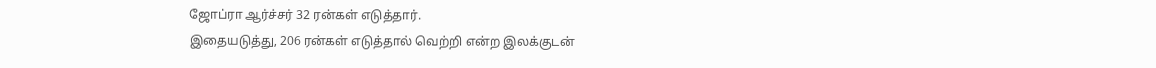ஜோப்ரா ஆர்ச்சர் 32 ரன்கள் எடுத்தார்.
இதையடுத்து, 206 ரன்கள் எடுத்தால் வெற்றி என்ற இலக்குடன்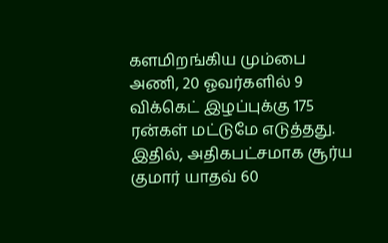களமிறங்கிய மும்பை அணி, 20 ஓவர்களில் 9 விக்கெட் இழப்புக்கு 175 ரன்கள் மட்டுமே எடுத்தது. இதில், அதிகபட்சமாக சூர்ய குமார் யாதவ் 60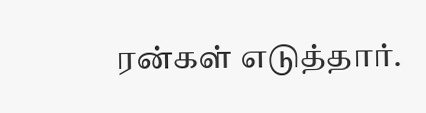ரன்கள் எடுத்தார்.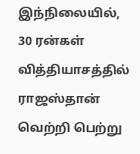இந்நிலையில், 30 ரன்கள் வித்தியாசத்தில் ராஜஸ்தான் வெற்றி பெற்று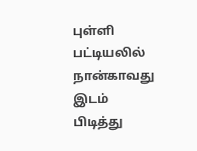புள்ளி பட்டியலில் நான்காவது இடம் பிடித்து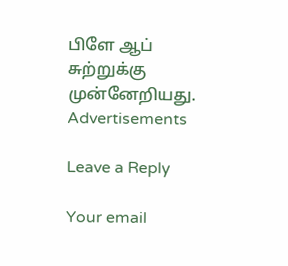பிளே ஆப் சுற்றுக்கு முன்னேறியது.
Advertisements

Leave a Reply

Your email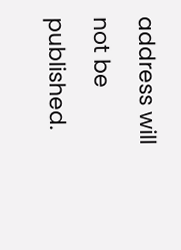address will not be published.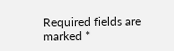Required fields are marked *